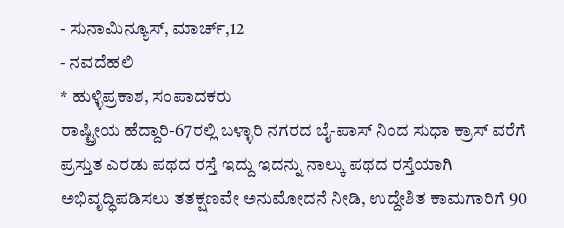- ಸುನಾಮಿನ್ಯೂಸ್, ಮಾರ್ಚ್,12
- ನವದೆಹಲಿ
* ಹುಳ್ಳಿಪ್ರಕಾಶ, ಸಂಪಾದಕರು
ರಾಷ್ಟ್ರೀಯ ಹೆದ್ದಾರಿ-67ರಲ್ಲಿ ಬಳ್ಳಾರಿ ನಗರದ ಬೈ-ಪಾಸ್ ನಿಂದ ಸುಧಾ ಕ್ರಾಸ್ ವರೆಗೆ ಪ್ರಸ್ತುತ ಎರಡು ಪಥದ ರಸ್ತೆ ಇದ್ದು ಇದನ್ನು ನಾಲ್ಕು ಪಥದ ರಸ್ತೆಯಾಗಿ ಅಭಿವೃದ್ಧಿಪಡಿಸಲು ತತಕ್ಷಣವೇ ಅನುಮೋದನೆ ನೀಡಿ, ಉದ್ದೇಶಿತ ಕಾಮಗಾರಿಗೆ 90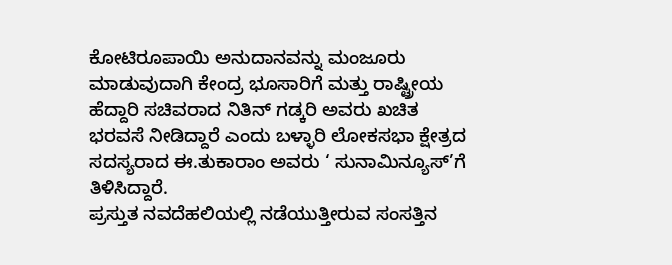ಕೋಟಿರೂಪಾಯಿ ಅನುದಾನವನ್ನು ಮಂಜೂರು ಮಾಡುವುದಾಗಿ ಕೇಂದ್ರ ಭೂಸಾರಿಗೆ ಮತ್ತು ರಾಷ್ಟ್ರೀಯ ಹೆದ್ದಾರಿ ಸಚಿವರಾದ ನಿತಿನ್ ಗಡ್ಕರಿ ಅವರು ಖಚಿತ ಭರವಸೆ ನೀಡಿದ್ದಾರೆ ಎಂದು ಬಳ್ಳಾರಿ ಲೋಕಸಭಾ ಕ್ಷೇತ್ರದ ಸದಸ್ಯರಾದ ಈ.ತುಕಾರಾಂ ಅವರು ‘ ಸುನಾಮಿನ್ಯೂಸ್’ಗೆ ತಿಳಿಸಿದ್ದಾರೆ.
ಪ್ರಸ್ತುತ ನವದೆಹಲಿಯಲ್ಲಿ ನಡೆಯುತ್ತೀರುವ ಸಂಸತ್ತಿನ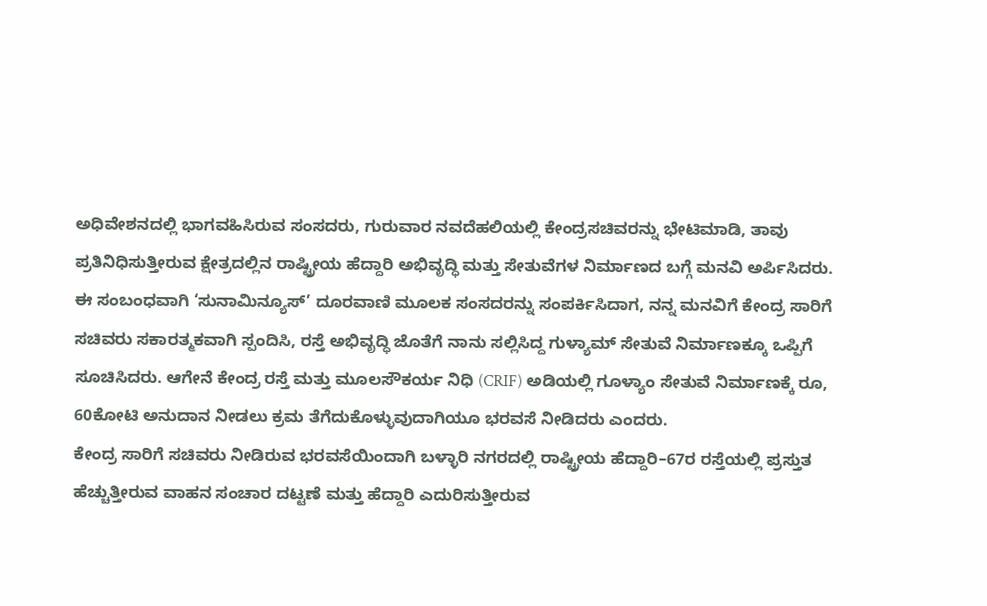ಅಧಿವೇಶನದಲ್ಲಿ ಭಾಗವಹಿಸಿರುವ ಸಂಸದರು, ಗುರುವಾರ ನವದೆಹಲಿಯಲ್ಲಿ ಕೇಂದ್ರಸಚಿವರನ್ನು ಭೇಟಿಮಾಡಿ, ತಾವು ಪ್ರತಿನಿಧಿಸುತ್ತೀರುವ ಕ್ಷೇತ್ರದಲ್ಲಿನ ರಾಷ್ಟ್ರೀಯ ಹೆದ್ದಾರಿ ಅಭಿವೃದ್ಧಿ ಮತ್ತು ಸೇತುವೆಗಳ ನಿರ್ಮಾಣದ ಬಗ್ಗೆ ಮನವಿ ಅರ್ಪಿಸಿದರು.
ಈ ಸಂಬಂಧವಾಗಿ ‘ಸುನಾಮಿನ್ಯೂಸ್’ ದೂರವಾಣಿ ಮೂಲಕ ಸಂಸದರನ್ನು ಸಂಪರ್ಕಿಸಿದಾಗ, ನನ್ನ ಮನವಿಗೆ ಕೇಂದ್ರ ಸಾರಿಗೆ ಸಚಿವರು ಸಕಾರತ್ಮಕವಾಗಿ ಸ್ಪಂದಿಸಿ, ರಸ್ತೆ ಅಭಿವೃದ್ಧಿ ಜೊತೆಗೆ ನಾನು ಸಲ್ಲಿಸಿದ್ದ ಗುಳ್ಯಾಮ್ ಸೇತುವೆ ನಿರ್ಮಾಣಕ್ಕೂ ಒಪ್ಪಿಗೆ ಸೂಚಿಸಿದರು. ಆಗೇನೆ ಕೇಂದ್ರ ರಸ್ತೆ ಮತ್ತು ಮೂಲಸೌಕರ್ಯ ನಿಧಿ (CRIF) ಅಡಿಯಲ್ಲಿ ಗೂಳ್ಯಾಂ ಸೇತುವೆ ನಿರ್ಮಾಣಕ್ಕೆ ರೂ, 60ಕೋಟಿ ಅನುದಾನ ನೀಡಲು ಕ್ರಮ ತೆಗೆದುಕೊಳ್ಳುವುದಾಗಿಯೂ ಭರವಸೆ ನೀಡಿದರು ಎಂದರು.
ಕೇಂದ್ರ ಸಾರಿಗೆ ಸಚಿವರು ನೀಡಿರುವ ಭರವಸೆಯಿಂದಾಗಿ ಬಳ್ಳಾರಿ ನಗರದಲ್ಲಿ ರಾಷ್ಟ್ರೀಯ ಹೆದ್ದಾರಿ–67ರ ರಸ್ತೆಯಲ್ಲಿ ಪ್ರಸ್ತುತ ಹೆಚ್ಚುತ್ತೀರುವ ವಾಹನ ಸಂಚಾರ ದಟ್ಟಣೆ ಮತ್ತು ಹೆದ್ದಾರಿ ಎದುರಿಸುತ್ತೀರುವ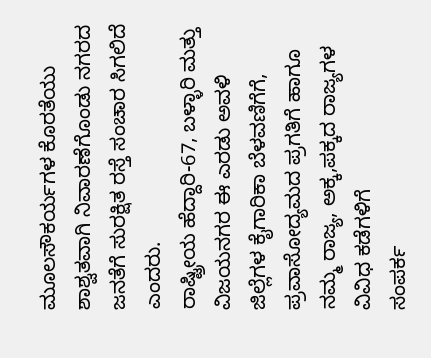ಮೂಲಸೌಕರ್ಯಗಳ ಕೊರತೆಯು ಶಾಶ್ವತವಾಗಿ ನಿವಾರಣೆಗೊಂಡು ನಗರದ ಜನತೆಗೆ ಸುರಕ್ಷಿತ ರಸ್ತೆ ಸಂಚಾರ ಸಿಗಲಿದೆ ಎಂದರು.
ರಾಷ್ಟ್ರೀಯ ಹೆದ್ದಾರಿ-67, ಬಳ್ಳಾರಿ ಮತ್ತು ವಿಜಯನಗರ ಈ ಎರಡು ಅವಳಿ ಜಿಲ್ಲೆಗಳ ಕೈಗಾರಿಕಾ ಬೆಳವಣಿಗೆಗೆ, ಪ್ರವಾಸೋದ್ಯಮದ ಪ್ರಗತಿಗೆ ಹಾಗೂ ನಮ್ಮ ರಾಜ್ಯ, ಅಕ್ಕ,ಪಕ್ಕದ ರಾಜ್ಯಗಳ ವಿವಿಧ ಕಡೆಗಳಿಗೆ
ಸಂಪರ್ಕ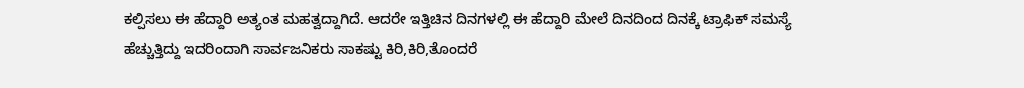ಕಲ್ಪಿಸಲು ಈ ಹೆದ್ದಾರಿ ಅತ್ಯಂತ ಮಹತ್ವದ್ದಾಗಿದೆ. ಆದರೇ ಇತ್ತಿಚಿನ ದಿನಗಳಲ್ಲಿ ಈ ಹೆದ್ದಾರಿ ಮೇಲೆ ದಿನದಿಂದ ದಿನಕ್ಕೆ ಟ್ರಾಫಿಕ್ ಸಮಸ್ಯೆ ಹೆಚ್ಚುತ್ತಿದ್ದು ಇದರಿಂದಾಗಿ ಸಾರ್ವಜನಿಕರು ಸಾಕಷ್ಟು ಕಿರಿ,ಕಿರಿ,ತೊಂದರೆ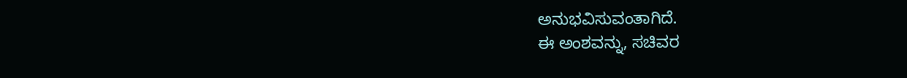ಅನುಭವಿಸುವಂತಾಗಿದೆ.
ಈ ಅಂಶವನ್ನು, ಸಚಿವರ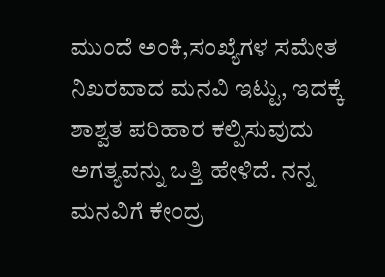ಮುಂದೆ ಅಂಕಿ,ಸಂಖ್ಯೆಗಳ ಸಮೇತ ನಿಖರವಾದ ಮನವಿ ಇಟ್ಟು, ಇದಕ್ಕೆ ಶಾಶ್ವತ ಪರಿಹಾರ ಕಲ್ಪಿಸುವುದು ಅಗತ್ಯವನ್ನು ಒತ್ತಿ ಹೇಳಿದೆ. ನನ್ನ ಮನವಿಗೆ ಕೇಂದ್ರ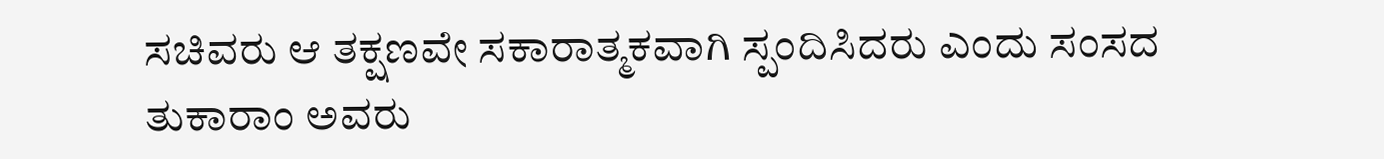ಸಚಿವರು ಆ ತಕ್ಷಣವೇ ಸಕಾರಾತ್ಮಕವಾಗಿ ಸ್ಪಂದಿಸಿದರು ಎಂದು ಸಂಸದ ತುಕಾರಾಂ ಅವರು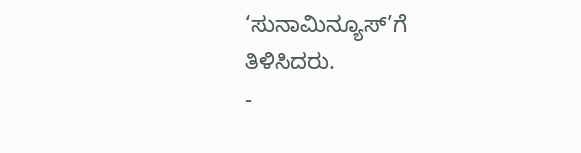‘ಸುನಾಮಿನ್ಯೂಸ್’ಗೆ ತಿಳಿಸಿದರು.
-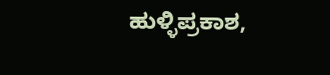ಹುಳ್ಳಿಪ್ರಕಾಶ,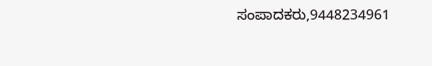ಸಂಪಾದಕರು,9448234961